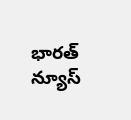భారత్ న్యూస్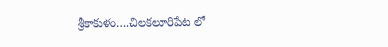శ్రీకాకుళం….చిలకలూరిపేట లో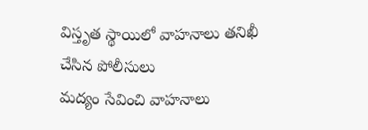విస్తృత స్థాయిలో వాహనాలు తనిఖీ చేసిన పోలీసులు
మద్యం సేవించి వాహనాలు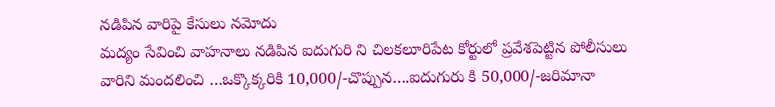నడిపిన వారిపై కేసులు నమోదు
మద్యం సేవించి వాహనాలు నడిపిన ఐదుగురి ని చిలకలూరిపేట కోర్టులో ప్రవేశపెట్టిన పోలీసులు
వారిని మందలించి …ఒక్కొక్కరికి 10,000/-చొప్పున….ఐదుగురు కి 50,000/-జరిమానా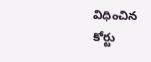విధించిన కోర్టు